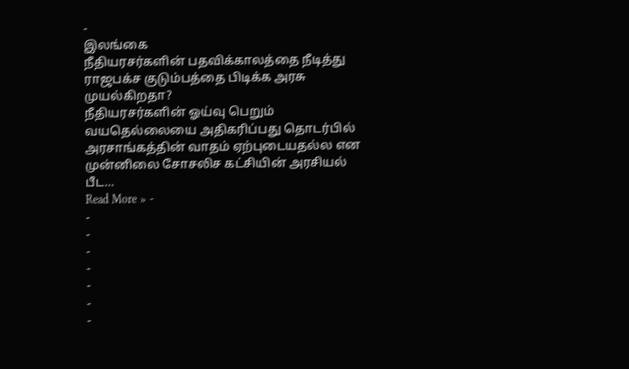-
இலங்கை
நீதியரசர்களின் பதவிக்காலத்தை நீடித்து ராஜபக்ச குடும்பத்தை பிடிக்க அரசு முயல்கிறதா?
நீதியரசர்களின் ஓய்வு பெறும் வயதெல்லையை அதிகரிப்பது தொடர்பில் அரசாங்கத்தின் வாதம் ஏற்புடையதல்ல என முன்னிலை சோசலிச கட்சியின் அரசியல் பீட…
Read More » -
-
-
-
-
-
-
-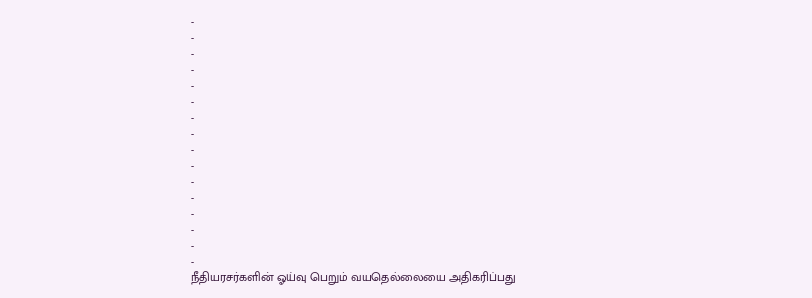-
-
-
-
-
-
-
-
-
-
-
-
-
-
-
-
நீதியரசர்களின் ஓய்வு பெறும் வயதெல்லையை அதிகரிப்பது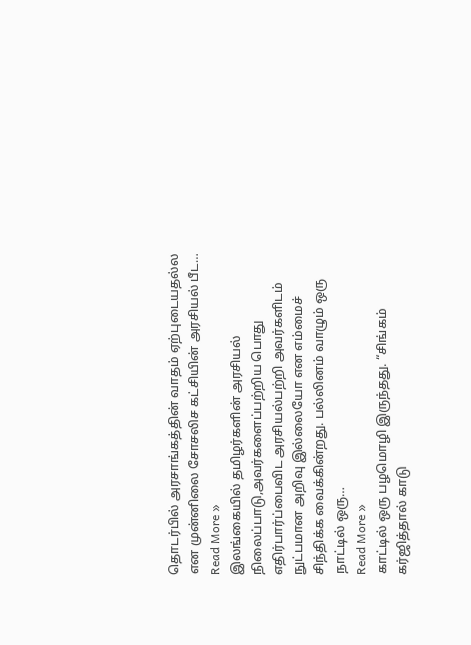தொடர்பில் அரசாங்கத்தின் வாதம் ஏற்புடையதல்ல என முன்னிலை சோசலிச கட்சியின் அரசியல் பீட…
Read More »
இலங்கையில் தமிழர்களின் அரசியல் நிலைப்பாடு,அவர்களைப்பற்றிய பொது எதிர்பார்ப்பைவிட அரசியல்பற்றி அவர்களிடம் நுட்பமான அறிவு இல்லையோ என எம்மைச் சிந்திக்க வைக்கின்றது. பல்லினம் வாழும் ஒரு நாட்டில் ஒரு…
Read More »
காட்டில் ஒரு பழமொழி இருந்தது. “சிங்கம் கர்ஜித்தால் காடு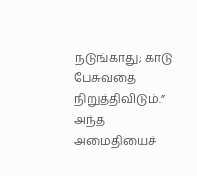நடுங்காது; காடு பேசுவதை நிறுத்திவிடும்.” அந்த அமைதியைச்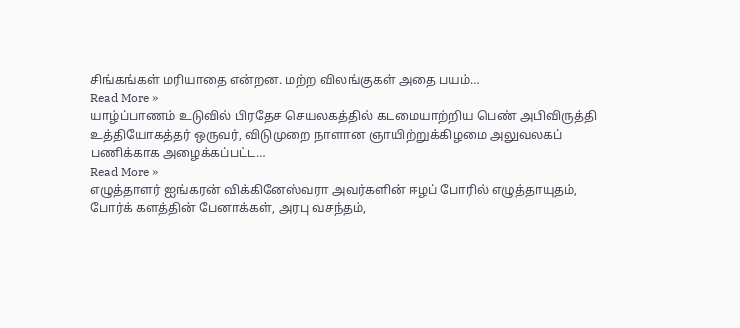சிங்கங்கள் மரியாதை என்றன. மற்ற விலங்குகள் அதை பயம்…
Read More »
யாழ்ப்பாணம் உடுவில் பிரதேச செயலகத்தில் கடமையாற்றிய பெண் அபிவிருத்தி உத்தியோகத்தர் ஒருவர், விடுமுறை நாளான ஞாயிற்றுக்கிழமை அலுவலகப் பணிக்காக அழைக்கப்பட்ட…
Read More »
எழுத்தாளர் ஐங்கரன் விக்கினேஸ்வரா அவர்களின் ஈழப் போரில் எழுத்தாயுதம், போர்க் களத்தின் பேனாக்கள், அரபு வசந்தம்,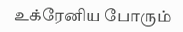உக்ரேனிய போரும்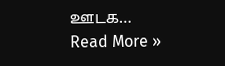ஊடக…
Read More »